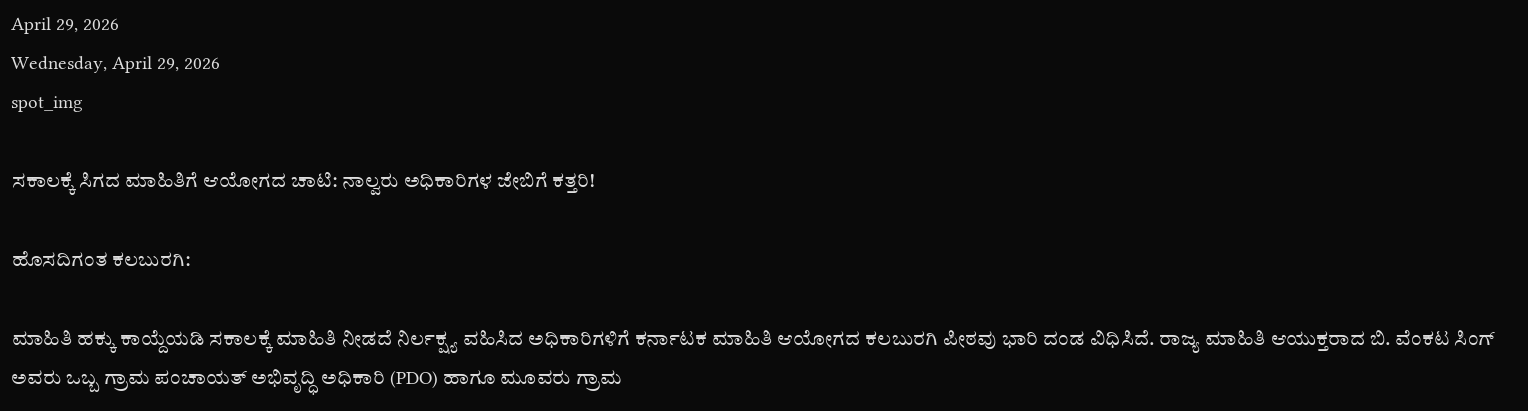April 29, 2026
Wednesday, April 29, 2026
spot_img

ಸಕಾಲಕ್ಕೆ ಸಿಗದ ಮಾಹಿತಿಗೆ ಆಯೋಗದ ಚಾಟಿ: ನಾಲ್ವರು ಅಧಿಕಾರಿಗಳ ಜೇಬಿಗೆ ಕತ್ತರಿ!

ಹೊಸದಿಗಂತ ಕಲಬುರಗಿ:

ಮಾಹಿತಿ ಹಕ್ಕು ಕಾಯ್ದೆಯಡಿ ಸಕಾಲಕ್ಕೆ ಮಾಹಿತಿ ನೀಡದೆ ನಿರ್ಲಕ್ಷ್ಯ ವಹಿಸಿದ ಅಧಿಕಾರಿಗಳಿಗೆ ಕರ್ನಾಟಕ ಮಾಹಿತಿ ಆಯೋಗದ ಕಲಬುರಗಿ ಪೀಠವು ಭಾರಿ ದಂಡ ವಿಧಿಸಿದೆ. ರಾಜ್ಯ ಮಾಹಿತಿ ಆಯುಕ್ತರಾದ ಬಿ. ವೆಂಕಟ ಸಿಂಗ್ ಅವರು ಒಬ್ಬ ಗ್ರಾಮ ಪಂಚಾಯತ್ ಅಭಿವೃದ್ಧಿ ಅಧಿಕಾರಿ (PDO) ಹಾಗೂ ಮೂವರು ಗ್ರಾಮ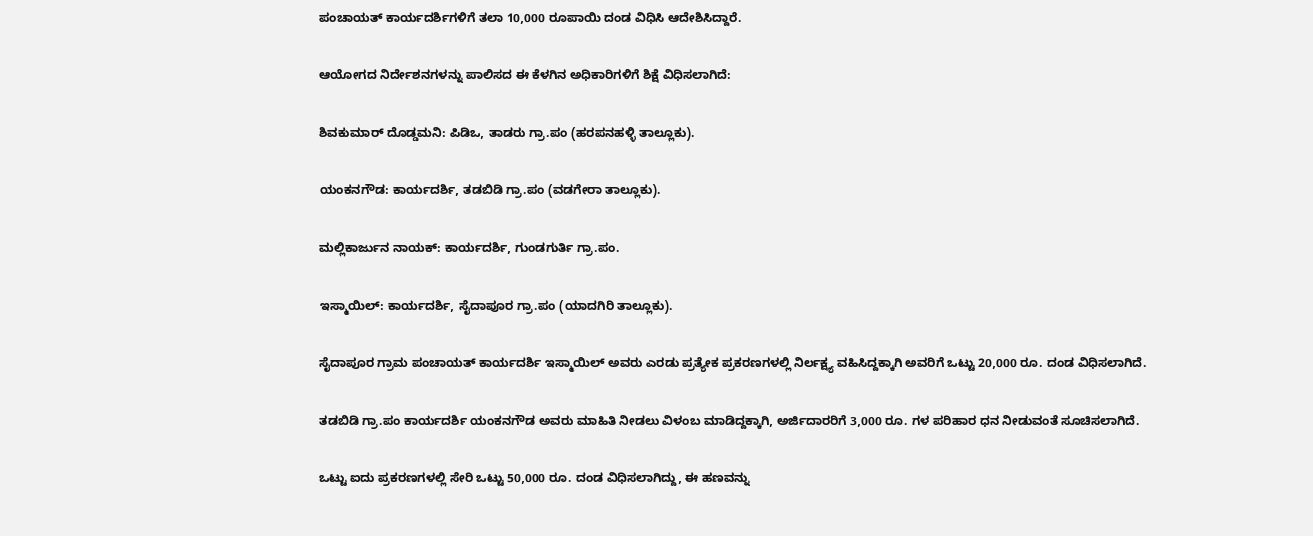ಪಂಚಾಯತ್ ಕಾರ್ಯದರ್ಶಿಗಳಿಗೆ ತಲಾ 10,000 ರೂಪಾಯಿ ದಂಡ ವಿಧಿಸಿ ಆದೇಶಿಸಿದ್ದಾರೆ.

ಆಯೋಗದ ನಿರ್ದೇಶನಗಳನ್ನು ಪಾಲಿಸದ ಈ ಕೆಳಗಿನ ಅಧಿಕಾರಿಗಳಿಗೆ ಶಿಕ್ಷೆ ವಿಧಿಸಲಾಗಿದೆ:

ಶಿವಕುಮಾರ್ ದೊಡ್ಡಮನಿ: ಪಿಡಿಒ, ತಾಡರು ಗ್ರಾ.ಪಂ (ಹರಪನಹಳ್ಳಿ ತಾಲ್ಲೂಕು).

ಯಂಕನಗೌಡ: ಕಾರ್ಯದರ್ಶಿ, ತಡಬಿಡಿ ಗ್ರಾ.ಪಂ (ವಡಗೇರಾ ತಾಲ್ಲೂಕು).

ಮಲ್ಲಿಕಾರ್ಜುನ ನಾಯಕ್: ಕಾರ್ಯದರ್ಶಿ, ಗುಂಡಗುರ್ತಿ ಗ್ರಾ.ಪಂ.

ಇಸ್ಮಾಯಿಲ್: ಕಾರ್ಯದರ್ಶಿ, ಸೈದಾಪೂರ ಗ್ರಾ.ಪಂ (ಯಾದಗಿರಿ ತಾಲ್ಲೂಕು).

ಸೈದಾಪೂರ ಗ್ರಾಮ ಪಂಚಾಯತ್ ಕಾರ್ಯದರ್ಶಿ ಇಸ್ಮಾಯಿಲ್ ಅವರು ಎರಡು ಪ್ರತ್ಯೇಕ ಪ್ರಕರಣಗಳಲ್ಲಿ ನಿರ್ಲಕ್ಷ್ಯ ವಹಿಸಿದ್ದಕ್ಕಾಗಿ ಅವರಿಗೆ ಒಟ್ಟು 20,000 ರೂ. ದಂಡ ವಿಧಿಸಲಾಗಿದೆ.

ತಡಬಿಡಿ ಗ್ರಾ.ಪಂ ಕಾರ್ಯದರ್ಶಿ ಯಂಕನಗೌಡ ಅವರು ಮಾಹಿತಿ ನೀಡಲು ವಿಳಂಬ ಮಾಡಿದ್ದಕ್ಕಾಗಿ, ಅರ್ಜಿದಾರರಿಗೆ 3,000 ರೂ. ಗಳ ಪರಿಹಾರ ಧನ ನೀಡುವಂತೆ ಸೂಚಿಸಲಾಗಿದೆ.

ಒಟ್ಟು ಐದು ಪ್ರಕರಣಗಳಲ್ಲಿ ಸೇರಿ ಒಟ್ಟು 50,000 ರೂ. ದಂಡ ವಿಧಿಸಲಾಗಿದ್ದು, ಈ ಹಣವನ್ನು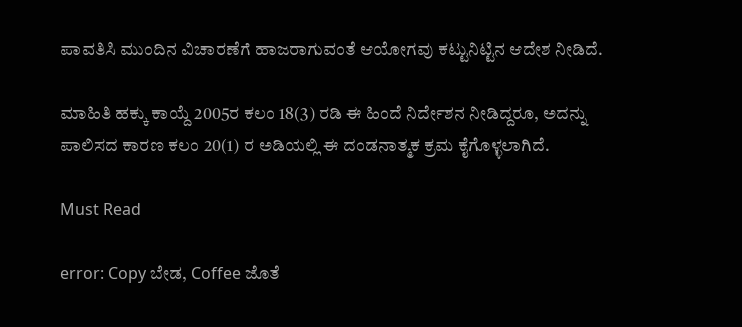ಪಾವತಿಸಿ ಮುಂದಿನ ವಿಚಾರಣೆಗೆ ಹಾಜರಾಗುವಂತೆ ಆಯೋಗವು ಕಟ್ಟುನಿಟ್ಟಿನ ಆದೇಶ ನೀಡಿದೆ.

ಮಾಹಿತಿ ಹಕ್ಕು ಕಾಯ್ದೆ 2005ರ ಕಲಂ 18(3) ರಡಿ ಈ ಹಿಂದೆ ನಿರ್ದೇಶನ ನೀಡಿದ್ದರೂ, ಅದನ್ನು ಪಾಲಿಸದ ಕಾರಣ ಕಲಂ 20(1) ರ ಅಡಿಯಲ್ಲಿ ಈ ದಂಡನಾತ್ಮಕ ಕ್ರಮ ಕೈಗೊಳ್ಳಲಾಗಿದೆ.

Must Read

error: Copy ಬೇಡ, Coffee ಜೊತೆ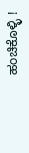ಹಂಚಿಕೊಳ್ಳಿ !